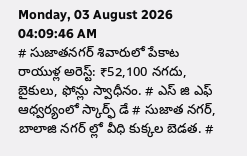Monday, 03 August 2026 04:09:46 AM
# సుజాతనగర్ శివారులో పేకాట రాయుళ్ల అరెస్ట్: ₹52,100 నగదు, బైకులు, ఫోన్లు స్వాధీనం. # ఎస్ జి ఎఫ్ ఆధ్వర్యంలో స్కార్ఫ్ డే # సుజాత నగర్, బాలాజి నగర్ ల్లో వీధి కుక్కల బెడత. #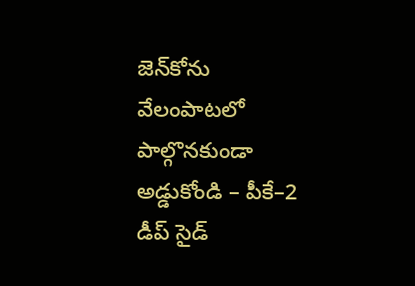జెన్‌కోను వేలంపాటలో పాల్గొనకుండా అడ్డుకోండి – పీకే–2 డీప్ సైడ్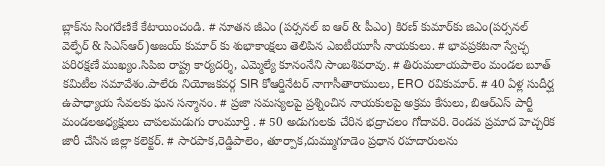బ్లాక్‌ను సింగరేణికే కేటాయించండి. # నూతన జీఎం (పర్సనల్ ఐ ఆర్ & పీఎం) కిరణ్ కుమార్‌కు జిఎం(పర్సనల్ వెల్ఫేర్ & సిఎస్ఆర్)అజయ్ కుమార్ కు శుభాకాంక్షలు తెలిపిన ఎఐటీయూసీ నాయకులు. # భావప్రకటనా స్వేచ్ఛ పరిరక్షణే ముఖ్యం.సిపిఐ రాష్ట్ర కార్యదర్శి, ఎమ్మెల్యే కూనంనేని సాంబశివరావు. # తిరుమలాయపాలెం మండల బూత్ కమిటీల సమావేశం.పాలేరు నియోజకవర్గ SIR కోఆర్డినేటర్ నాగాసీతారాములు, ERO రవికుమార్. # 40 ఏళ్ల సుదీర్ఘ ఉపాధ్యాయ సేవలకు ఘన సన్మానం. # ప్రజా సమస్యలపై ప్రశ్నించిన నాయకులపై అక్రమ కేసులు, బిఆర్ఎస్ పార్టీ మండలఅధ్యక్షులు చాపలమడుగు రాంమూర్తి . # 50 అడుగులకు చేరిన భద్రాచలం గోదావరి. రెండవ ప్రమాద హెచ్చరిక జారీ చేసిన జిల్లా కలెక్టర్. # సారపాక,రెడ్డిపాలెం, తూర్పాక,దుమ్ముగూడెం ప్రధాన రహదారులను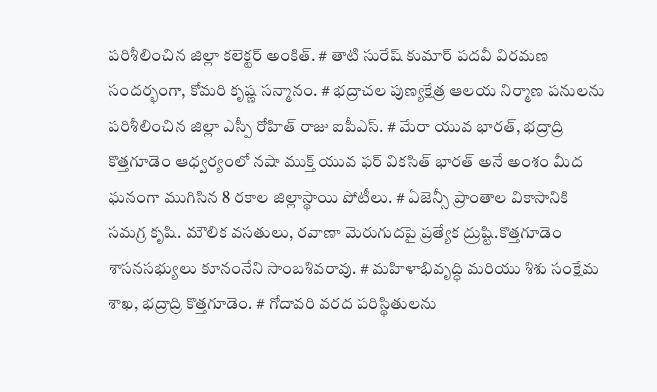పరిశీలించిన జిల్లా కలెక్టర్ అంకిత్. # తాటి సురేష్ కుమార్ పదవీ విరమణ సందర్భంగా, కోమరి కృష్ణ సన్మానం. # భద్రాచల పుణ్యక్షేత్ర ఆలయ నిర్మాణ పనులను పరిశీలించిన జిల్లా ఎస్పీ రోహిత్ రాజు ఐపీఎస్. # మేరా యువ భారత్, భద్రాద్రి కొత్తగూడెం ఆధ్వర్యంలో నషా ముక్త్ యువ ఫర్ వికసిత్ భారత్ అనే అంశం మీద ఘనంగా ముగిసిన 8 రకాల జిల్లాస్థాయి పోటీలు. # ఏజెన్సీ ప్రాంతాల వికాసానికి సమగ్ర కృషి. మౌలిక వసతులు, రవాణా మెరుగుదపై ప్రత్యేక ద్రుష్టి.కొత్తగూడెం శాసనసభ్యులు కూనంనేని సాంబశివరావు. # మహిళాభివృద్ధి మరియు శిశు సంక్షేమ శాఖ, భద్రాద్రి కొత్తగూడెం. # గోదావరి వరద పరిస్థితులను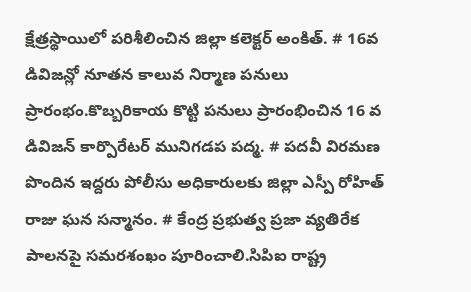క్షేత్రస్థాయిలో పరిశీలించిన జిల్లా కలెక్టర్ అంకిత్. # 16వ డివిజన్లో నూతన కాలువ నిర్మాణ పనులు ప్రారంభం.కొబ్బరికాయ కొట్టి పనులు ప్రారంభించిన 16 వ డివిజన్ కార్పొరేటర్ మునిగడప పద్మ. # పదవీ విరమణ పొందిన ఇద్దరు పోలీసు అధికారులకు జిల్లా ఎస్పీ రోహిత్ రాజు ఘన సన్మానం. # కేంద్ర ప్రభుత్వ ప్రజా వ్యతిరేక పాలనపై సమరశంఖం పూరించాలి.సిపిఐ రాష్ట్ర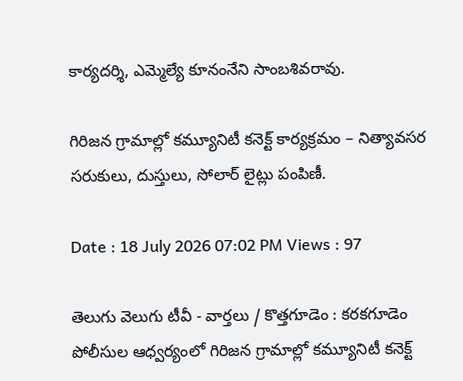కార్యదర్శి, ఎమ్మెల్యే కూనంనేని సాంబశివరావు.

గిరిజన గ్రామాల్లో కమ్యూనిటీ కనెక్ట్ కార్యక్రమం – నిత్యావసర సరుకులు, దుస్తులు, సోలార్ లైట్లు పంపిణీ.

Date : 18 July 2026 07:02 PM Views : 97

తెలుగు వెలుగు టీవీ - వార్తలు / కొత్తగూడెం : కరకగూడెం పోలీసుల ఆధ్వర్యంలో గిరిజన గ్రామాల్లో కమ్యూనిటీ కనెక్ట్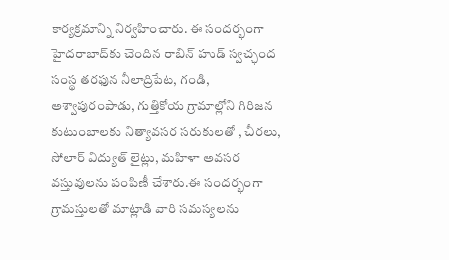కార్యక్రమాన్ని నిర్వహించారు. ఈ సందర్భంగా హైదరాబాద్‌కు చెందిన రాబిన్ హుడ్ స్వచ్ఛంద సంస్థ తరఫున నీలాద్రిపేట, గండి, అశ్వాపురంపాడు, గుత్తికోయ గ్రామాల్లోని గిరిజన కుటుంబాలకు నిత్యావసర సరుకులతో , చీరలు, సోలార్ విద్యుత్ లైట్లు, మహిళా అవసర వస్తువులను పంపిణీ చేశారు.ఈ సందర్భంగా గ్రామస్తులతో మాట్లాడి వారి సమస్యలను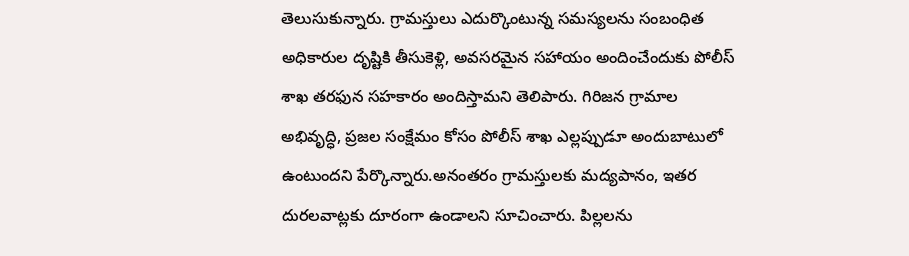తెలుసుకున్నారు. గ్రామస్తులు ఎదుర్కొంటున్న సమస్యలను సంబంధిత అధికారుల దృష్టికి తీసుకెళ్లి, అవసరమైన సహాయం అందించేందుకు పోలీస్ శాఖ తరఫున సహకారం అందిస్తామని తెలిపారు. గిరిజన గ్రామాల అభివృద్ధి, ప్రజల సంక్షేమం కోసం పోలీస్ శాఖ ఎల్లప్పుడూ అందుబాటులో ఉంటుందని పేర్కొన్నారు.అనంతరం గ్రామస్తులకు మద్యపానం, ఇతర దురలవాట్లకు దూరంగా ఉండాలని సూచించారు. పిల్లలను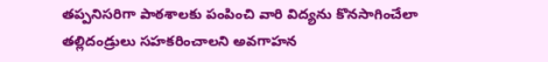తప్పనిసరిగా పాఠశాలకు పంపించి వారి విద్యను కొనసాగించేలా తల్లిదండ్రులు సహకరించాలని అవగాహన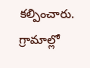కల్పించారు. గ్రామాల్లో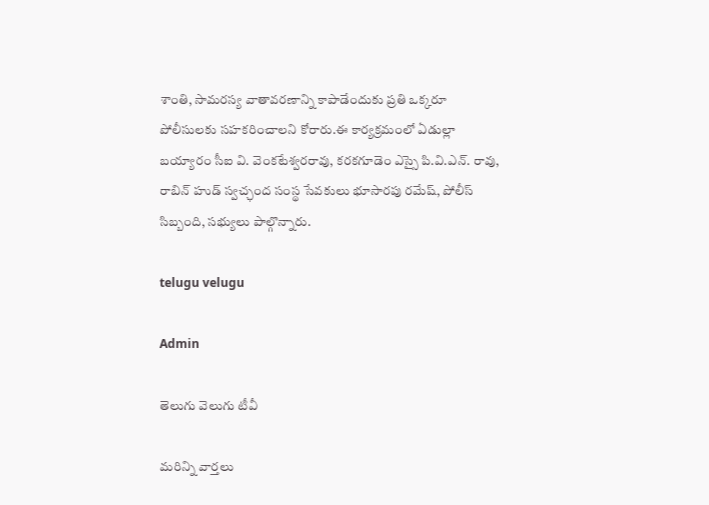శాంతి, సామరస్య వాతావరణాన్ని కాపాడేందుకు ప్రతి ఒక్కరూ పోలీసులకు సహకరించాలని కోరారు.ఈ కార్యక్రమంలో ఏడుల్లా బయ్యారం సీఐ వి. వెంకటేశ్వరరావు, కరకగూడెం ఎస్సై పి.వి.ఎన్. రావు, రాబిన్ హుడ్ స్వచ్ఛంద సంస్థ సేవకులు భూసారపు రమేష్‌, పోలీస్ సిబ్బంది, సభ్యులు పాల్గొన్నారు.

telugu velugu

Admin

తెలుగు వెలుగు టీవీ

మరిన్ని వార్తలు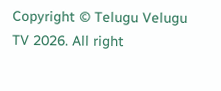Copyright © Telugu Velugu TV 2026. All right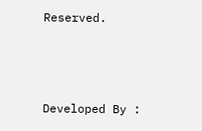Reserved.



Developed By :